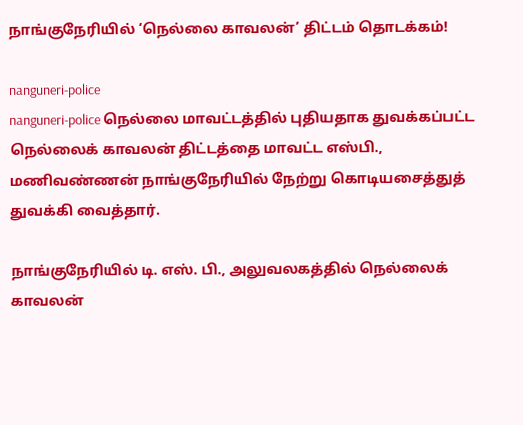நாங்குநேரியில் ‘நெல்லை காவலன்’ திட்டம் தொடக்கம்!

nanguneri-police
nanguneri-police நெல்லை மாவட்டத்தில் புதியதாக துவக்கப்பட்ட நெல்லைக் காவலன் திட்டத்தை மாவட்ட எஸ்பி., மணிவண்ணன் நாங்குநேரியில் நேற்று கொடியசைத்துத்  துவக்கி வைத்தார்.

நாங்குநேரியில் டி. எஸ். பி., அலுவலகத்தில் நெல்லைக் காவலன்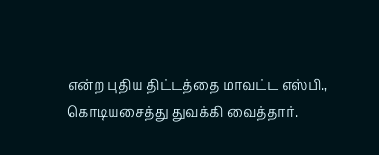என்ற புதிய திட்டத்தை மாவட்ட எஸ்பி., கொடியசைத்து துவக்கி வைத்தார்.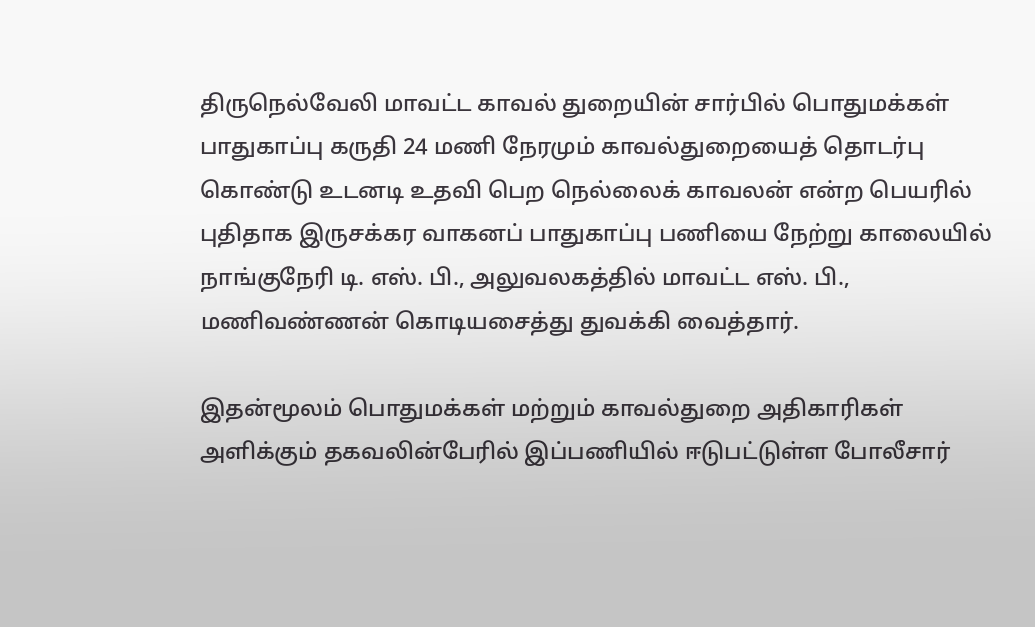திருநெல்வேலி மாவட்ட காவல் துறையின் சார்பில் பொதுமக்கள் பாதுகாப்பு கருதி 24 மணி நேரமும் காவல்துறையைத் தொடர்பு கொண்டு உடனடி உதவி பெற நெல்லைக் காவலன் என்ற பெயரில் புதிதாக இருசக்கர வாகனப் பாதுகாப்பு பணியை நேற்று காலையில் நாங்குநேரி டி. எஸ். பி., அலுவலகத்தில் மாவட்ட எஸ். பி., மணிவண்ணன் கொடியசைத்து துவக்கி வைத்தார்.

இதன்மூலம் பொதுமக்கள் மற்றும் காவல்துறை அதிகாரிகள் அளிக்கும் தகவலின்பேரில் இப்பணியில் ஈடுபட்டுள்ள போலீசார்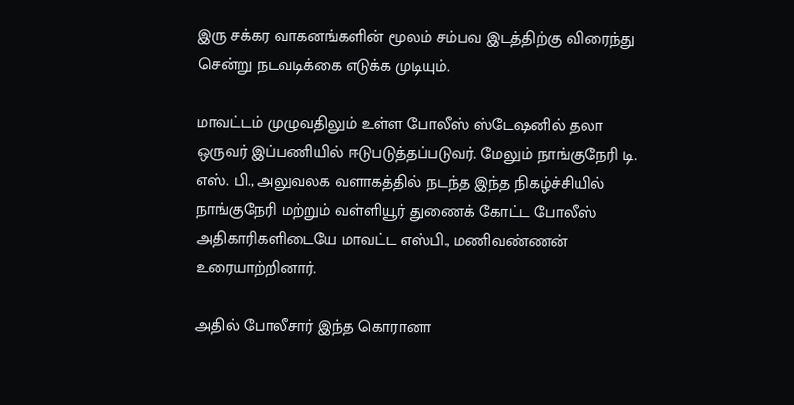இரு சக்கர வாகனங்களின் மூலம் சம்பவ இடத்திற்கு விரைந்து சென்று நடவடிக்கை எடுக்க முடியும்.

மாவட்டம் முழுவதிலும் உள்ள போலீஸ் ஸ்டேஷனில் தலா ஒருவர் இப்பணியில் ஈடுபடுத்தப்படுவர். மேலும் நாங்குநேரி டி. எஸ். பி., அலுவலக வளாகத்தில் நடந்த இந்த நிகழ்ச்சியில் நாங்குநேரி மற்றும் வள்ளியூர் துணைக் கோட்ட போலீஸ் அதிகாரிகளிடையே மாவட்ட எஸ்பி., மணிவண்ணன் உரையாற்றினார்.

அதில் போலீசார் இந்த கொரானா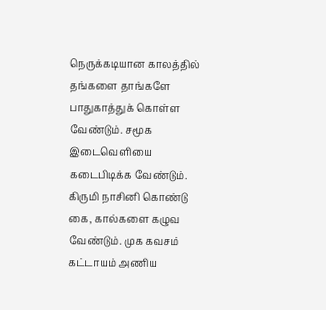நெருக்கடியான காலத்தில் தங்களை தாங்களே பாதுகாத்துக் கொள்ள வேண்டும். சமூக இடைவெளியை கடைபிடிக்க வேண்டும். கிருமி நாசினி கொண்டு கை, கால்களை கழுவ வேண்டும். முக கவசம் கட்டாயம் அணிய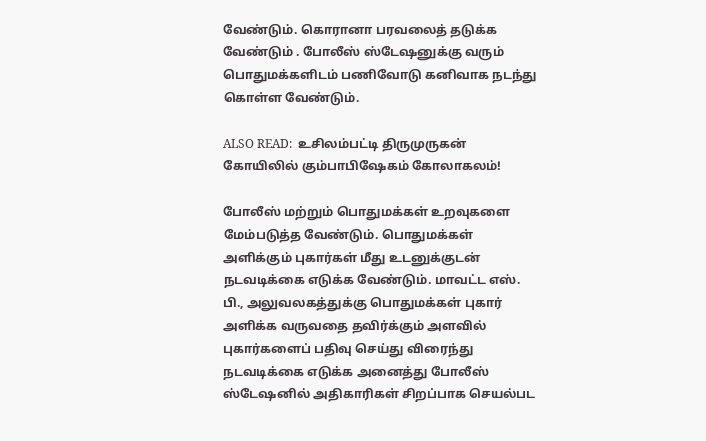வேண்டும். கொரானா பரவலைத் தடுக்க வேண்டும் . போலீஸ் ஸ்டேஷனுக்கு வரும் பொதுமக்களிடம் பணிவோடு கனிவாக நடந்து கொள்ள வேண்டும்.

ALSO READ:  உசிலம்பட்டி திருமுருகன் கோயிலில் கும்பாபிஷேகம் கோலாகலம்!

போலீஸ் மற்றும் பொதுமக்கள் உறவுகளை மேம்படுத்த வேண்டும். பொதுமக்கள் அளிக்கும் புகார்கள் மீது உடனுக்குடன் நடவடிக்கை எடுக்க வேண்டும். மாவட்ட எஸ். பி., அலுவலகத்துக்கு பொதுமக்கள் புகார் அளிக்க வருவதை தவிர்க்கும் அளவில் புகார்களைப் பதிவு செய்து விரைந்து நடவடிக்கை எடுக்க அனைத்து போலீஸ் ஸ்டேஷனில் அதிகாரிகள் சிறப்பாக செயல்பட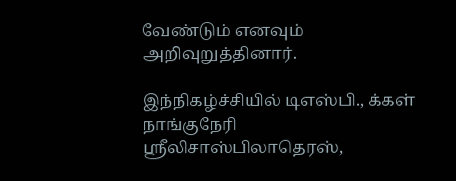வேண்டும் எனவும் அறிவுறுத்தினார்.

இந்நிகழ்ச்சியில் டிஎஸ்பி., க்கள்  நாங்குநேரி  ஸ்ரீலிசாஸ்பிலாதெரஸ்,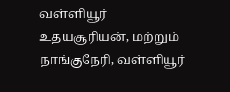வள்ளியூர் உதயசூரியன், மற்றும் நாங்குநேரி, வள்ளியூர்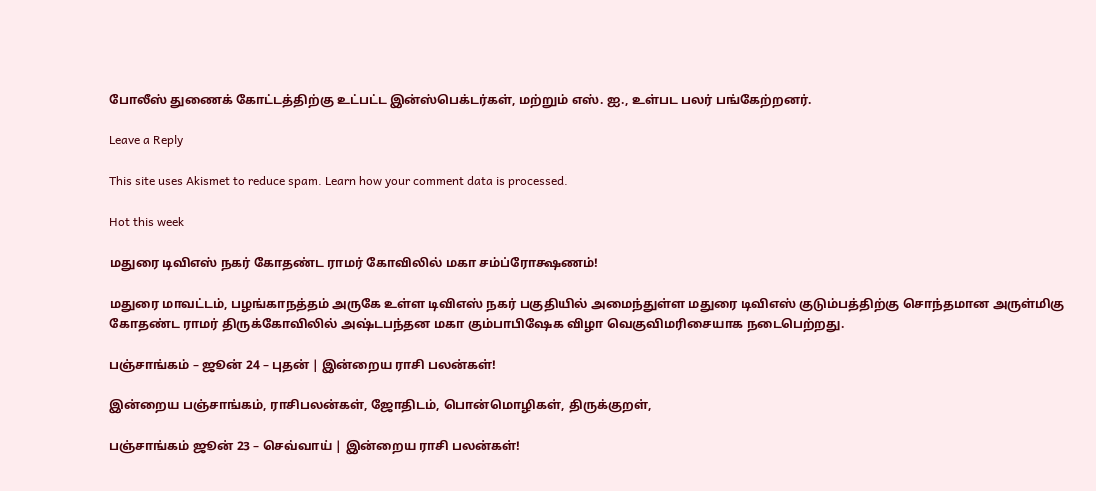போலீஸ் துணைக் கோட்டத்திற்கு உட்பட்ட இன்ஸ்பெக்டர்கள், மற்றும் எஸ். ஐ., உள்பட பலர் பங்கேற்றனர்.

Leave a Reply

This site uses Akismet to reduce spam. Learn how your comment data is processed.

Hot this week

மதுரை டிவிஎஸ் நகர் கோதண்ட ராமர் கோவிலில் மகா சம்ப்ரோக்ஷணம்!

மதுரை மாவட்டம், பழங்காநத்தம் அருகே உள்ள டிவிஎஸ் நகர் பகுதியில் அமைந்துள்ள மதுரை டிவிஎஸ் குடும்பத்திற்கு சொந்தமான அருள்மிகு கோதண்ட ராமர் திருக்கோவிலில் அஷ்டபந்தன மகா கும்பாபிஷேக விழா வெகுவிமரிசையாக நடைபெற்றது.

பஞ்சாங்கம் – ஜூன் 24 – புதன் | இன்றைய ராசி பலன்கள்!

இன்றைய பஞ்சாங்கம், ராசிபலன்கள், ஜோதிடம், பொன்மொழிகள், திருக்குறள்,

பஞ்சாங்கம் ஜூன் 23 – செவ்வாய் | இன்றைய ராசி பலன்கள்!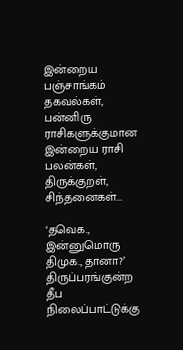இன்றைய பஞ்சாங்கம் தகவல்கள், பன்னிரு ராசிகளுக்குமான இன்றைய ராசி பலன்கள், திருக்குறள், சிந்தனைகள்...

‘தவெக., இன்னுமொரு திமுக., தானா?’ திருப்பரங்குன்ற தீப நிலைப்பாட்டுக்கு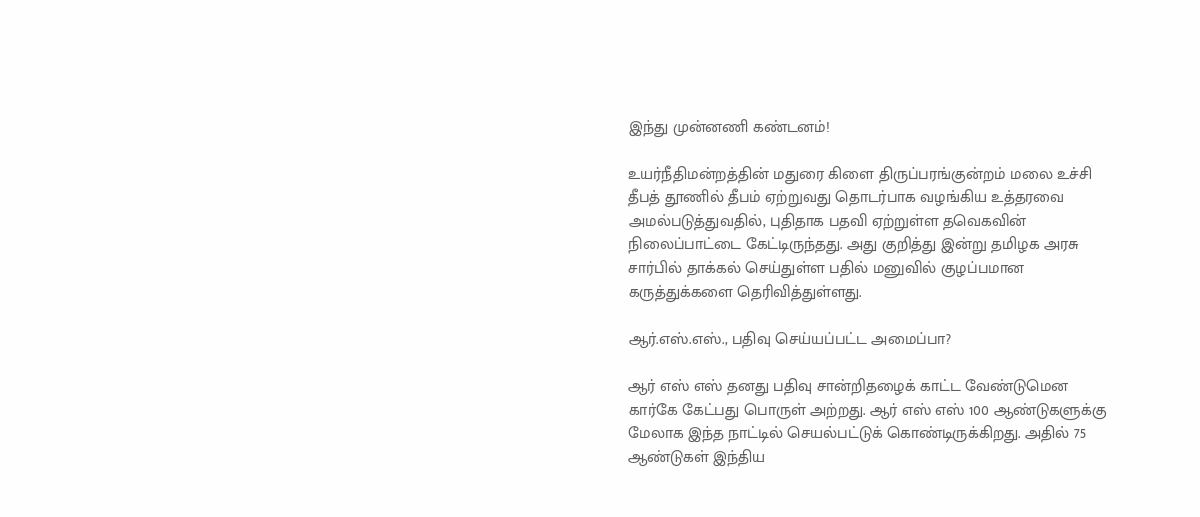இந்து முன்னணி கண்டனம்!

உயர்நீதிமன்றத்தின் மதுரை கிளை திருப்பரங்குன்றம் மலை உச்சி தீபத் தூணில் தீபம் ஏற்றுவது தொடர்பாக வழங்கிய உத்தரவை அமல்படுத்துவதில், புதிதாக பதவி ஏற்றுள்ள தவெகவின் நிலைப்பாட்டை கேட்டிருந்தது. அது குறித்து இன்று தமிழக அரசு சார்பில் தாக்கல் செய்துள்ள பதில் மனுவில் குழப்பமான கருத்துக்களை தெரிவித்துள்ளது.

ஆர்.எஸ்.எஸ்., பதிவு செய்யப்பட்ட அமைப்பா?

ஆர் எஸ் எஸ் தனது பதிவு சான்றிதழைக் காட்ட வேண்டுமென கார்கே கேட்பது பொருள் அற்றது. ஆர் எஸ் எஸ் 100 ஆண்டுகளுக்கு மேலாக இந்த நாட்டில் செயல்பட்டுக் கொண்டிருக்கிறது. அதில் 75 ஆண்டுகள் இந்திய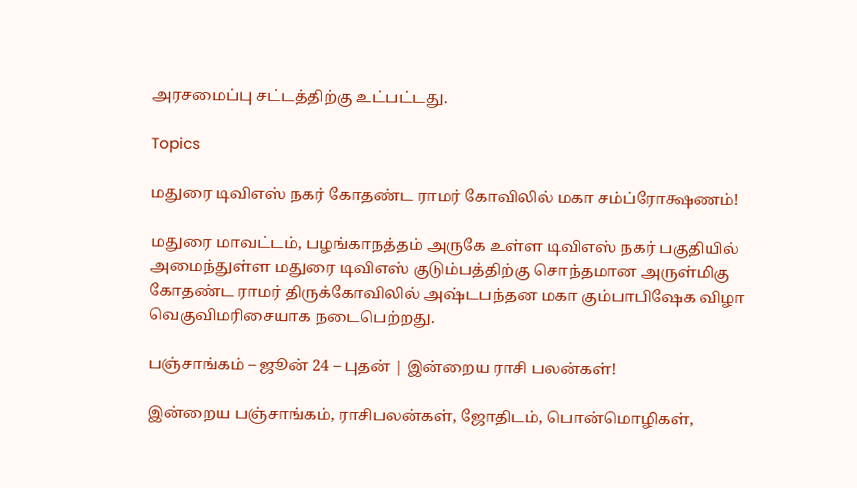அரசமைப்பு சட்டத்திற்கு உட்பட்டது.

Topics

மதுரை டிவிஎஸ் நகர் கோதண்ட ராமர் கோவிலில் மகா சம்ப்ரோக்ஷணம்!

மதுரை மாவட்டம், பழங்காநத்தம் அருகே உள்ள டிவிஎஸ் நகர் பகுதியில் அமைந்துள்ள மதுரை டிவிஎஸ் குடும்பத்திற்கு சொந்தமான அருள்மிகு கோதண்ட ராமர் திருக்கோவிலில் அஷ்டபந்தன மகா கும்பாபிஷேக விழா வெகுவிமரிசையாக நடைபெற்றது.

பஞ்சாங்கம் – ஜூன் 24 – புதன் | இன்றைய ராசி பலன்கள்!

இன்றைய பஞ்சாங்கம், ராசிபலன்கள், ஜோதிடம், பொன்மொழிகள்,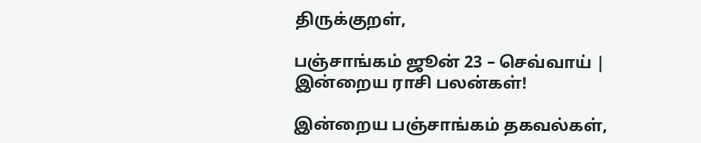திருக்குறள்,

பஞ்சாங்கம் ஜூன் 23 – செவ்வாய் | இன்றைய ராசி பலன்கள்!

இன்றைய பஞ்சாங்கம் தகவல்கள்,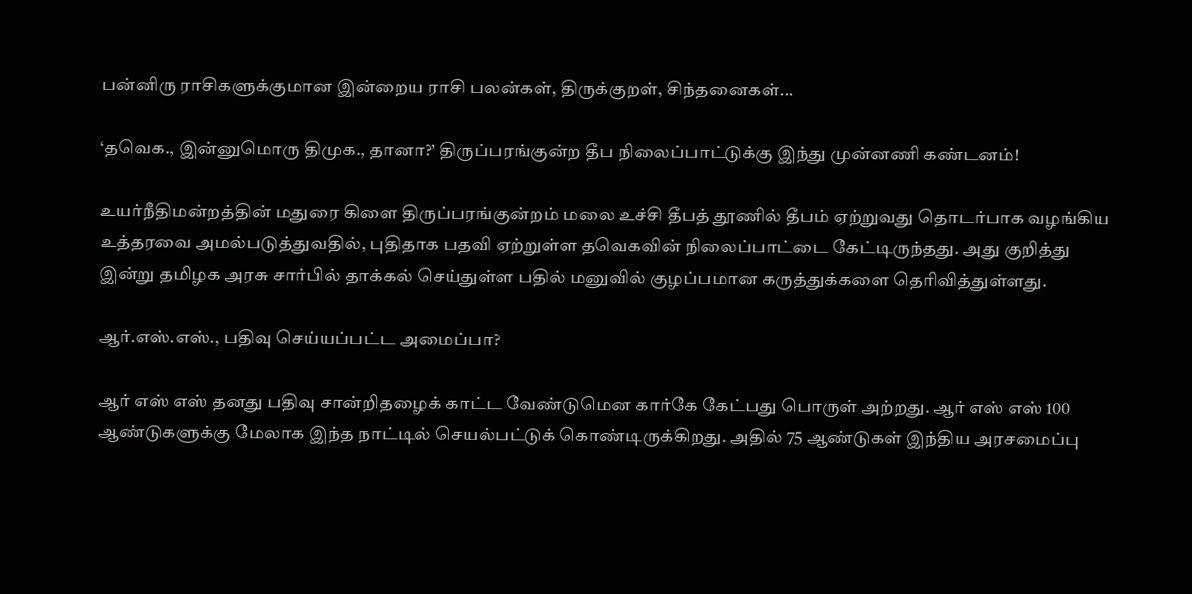பன்னிரு ராசிகளுக்குமான இன்றைய ராசி பலன்கள், திருக்குறள், சிந்தனைகள்...

‘தவெக., இன்னுமொரு திமுக., தானா?’ திருப்பரங்குன்ற தீப நிலைப்பாட்டுக்கு இந்து முன்னணி கண்டனம்!

உயர்நீதிமன்றத்தின் மதுரை கிளை திருப்பரங்குன்றம் மலை உச்சி தீபத் தூணில் தீபம் ஏற்றுவது தொடர்பாக வழங்கிய உத்தரவை அமல்படுத்துவதில், புதிதாக பதவி ஏற்றுள்ள தவெகவின் நிலைப்பாட்டை கேட்டிருந்தது. அது குறித்து இன்று தமிழக அரசு சார்பில் தாக்கல் செய்துள்ள பதில் மனுவில் குழப்பமான கருத்துக்களை தெரிவித்துள்ளது.

ஆர்.எஸ்.எஸ்., பதிவு செய்யப்பட்ட அமைப்பா?

ஆர் எஸ் எஸ் தனது பதிவு சான்றிதழைக் காட்ட வேண்டுமென கார்கே கேட்பது பொருள் அற்றது. ஆர் எஸ் எஸ் 100 ஆண்டுகளுக்கு மேலாக இந்த நாட்டில் செயல்பட்டுக் கொண்டிருக்கிறது. அதில் 75 ஆண்டுகள் இந்திய அரசமைப்பு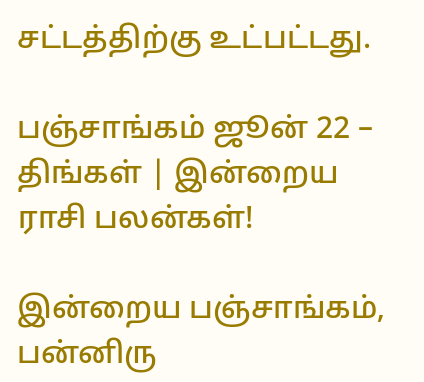சட்டத்திற்கு உட்பட்டது.

பஞ்சாங்கம் ஜூன் 22 – திங்கள் | இன்றைய ராசி பலன்கள்!

இன்றைய பஞ்சாங்கம், பன்னிரு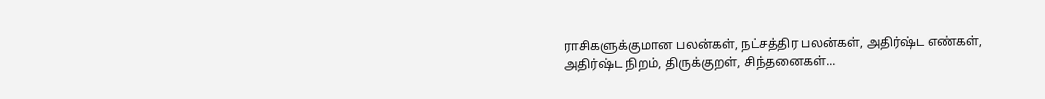ராசிகளுக்குமான பலன்கள், நட்சத்திர பலன்கள், அதிர்ஷ்ட எண்கள், அதிர்ஷ்ட நிறம், திருக்குறள், சிந்தனைகள்...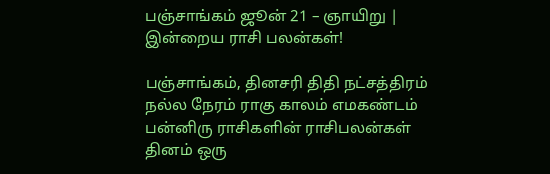பஞ்சாங்கம் ஜூன் 21 – ஞாயிறு | இன்றைய ராசி பலன்கள்!

பஞ்சாங்கம், தினசரி திதி நட்சத்திரம் நல்ல நேரம் ராகு காலம் எமகண்டம் பன்னிரு ராசிகளின் ராசிபலன்கள் தினம் ஒரு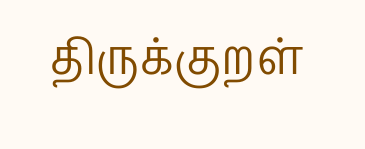திருக்குறள்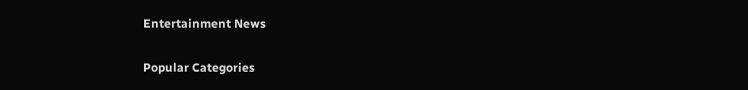Entertainment News

Popular Categories